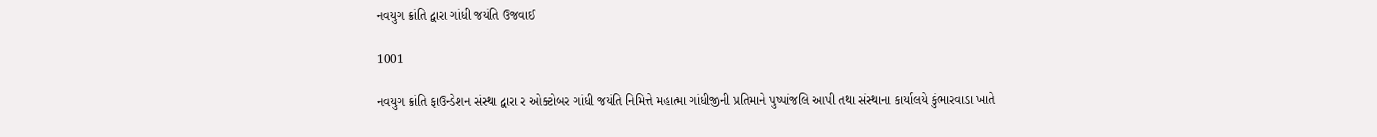નવયુગ ક્રાંતિ દ્વારા ગાંધી જયંતિ ઉજવાઈ

1001

નવયુગ ક્રાંતિ ફાઉન્ડેશન સંસ્થા દ્વારા ર ઓક્ટોબર ગાંધી જયંતિ નિમિત્તે મહાત્મા ગાંધીજીની પ્રતિમાને પુષ્પાંજલિ આપી તથા સંસ્થાના કાર્યાલયે કુંભારવાડા ખાતે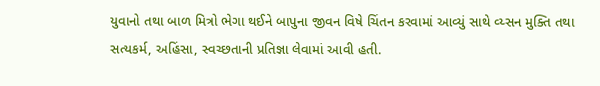યુવાનો તથા બાળ મિત્રો ભેગા થઈને બાપુના જીવન વિષે ચિંતન કરવામાં આવ્યું સાથે વ્ય્સન મુક્તિ તથા સત્યકર્મ, અહિંસા, સ્વચ્છતાની પ્રતિજ્ઞા લેવામાં આવી હતી.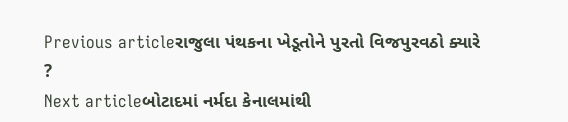Previous articleરાજુલા પંથકના ખેડૂતોને પુરતો વિજપુરવઠો ક્યારે ?
Next articleબોટાદમાં નર્મદા કેનાલમાંથી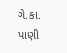ગે.કા. પાણી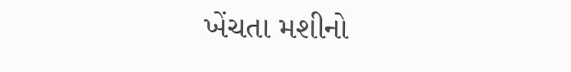ખેંચતા મશીનો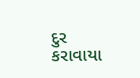દુર કરાવાયા